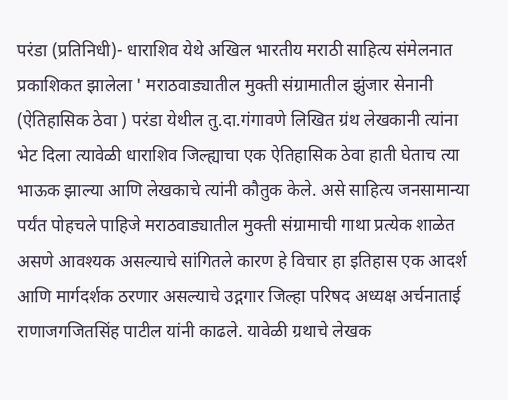परंडा (प्रतिनिधी)- धाराशिव येथे अखिल भारतीय मराठी साहित्य संमेलनात प्रकाशिकत झालेला ' मराठवाड्यातील मुक्ती संग्रामातील झुंजार सेनानी  (ऐतिहासिक ठेवा ) परंडा येथील तु.दा.गंगावणे लिखित ग्रंथ लेखकानी त्यांना भेट दिला त्यावेळी धाराशिव जिल्ह्याचा एक ऐतिहासिक ठेवा हाती घेताच त्या भाऊक झाल्या आणि लेखकाचे त्यांनी कौतुक केले. असे साहित्य जनसामान्या पर्यंत पोहचले पाहिजे मराठवाड्यातील मुक्ती संग्रामाची गाथा प्रत्येक शाळेत असणे आवश्यक असल्याचे सांगितले कारण हे विचार हा इतिहास एक आदर्श आणि मार्गदर्शक ठरणार असल्याचे उद्गगार जिल्हा परिषद अध्यक्ष अर्चनाताई राणाजगजितसिंह पाटील यांनी काढले. यावेळी ग्रथाचे लेखक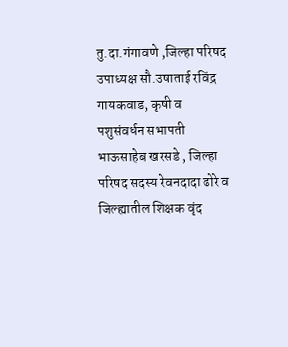तु.दा.गंगावणे ,जिल्हा परिषद उपाध्यक्ष सौ.उषाताई रविंद्र गायकवाड, कृषी व पशुसंवर्धन सभापती भाऊसाहेब खरसडे , जिल्हा परिषद सदस्य रेवनदादा ढोरे व जिल्ह्यातील शिक्षक वृंद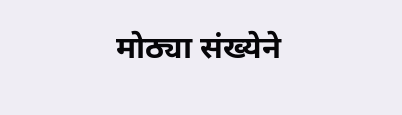मोठ्या संख्येने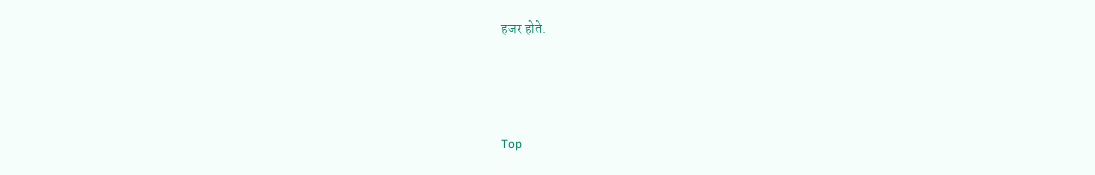हजर होते.



Top